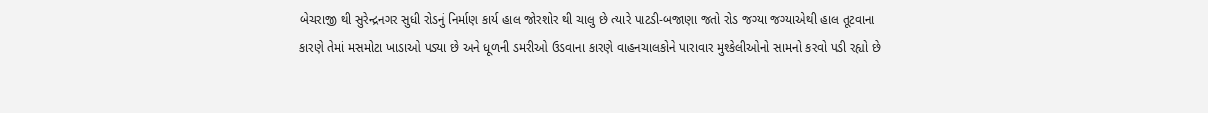બેચરાજી થી સુરેન્દ્રનગર સુધી રોડનું નિર્માણ કાર્ય હાલ જોરશોર થી ચાલુ છે ત્યારે પાટડી-બજાણા જતો રોડ જગ્યા જગ્યાએથી હાલ તૂટવાના કારણે તેમાં મસમોટા ખાડાઓ પડ્યા છે અને ધૂળની ડમરીઓ ઉડવાના કારણે વાહનચાલકોને પારાવાર મુશ્કેલીઓનો સામનો કરવો પડી રહ્યો છે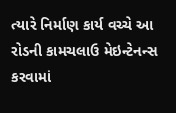ત્યારે નિર્માણ કાર્ય વચ્ચે આ રોડની કામચલાઉ મેઇન્ટેનન્સ કરવામાં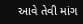આવે તેવી માંગ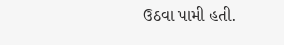ઉઠવા પામી હતી.